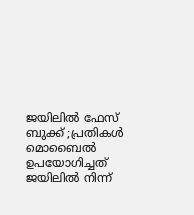ജയിലില്‍ ഫേസ് ബുക്ക് ;പ്രതികള്‍ മൊബൈല്‍ ഉപയോഗിച്ചത് ജയിലില്‍ നിന്ന്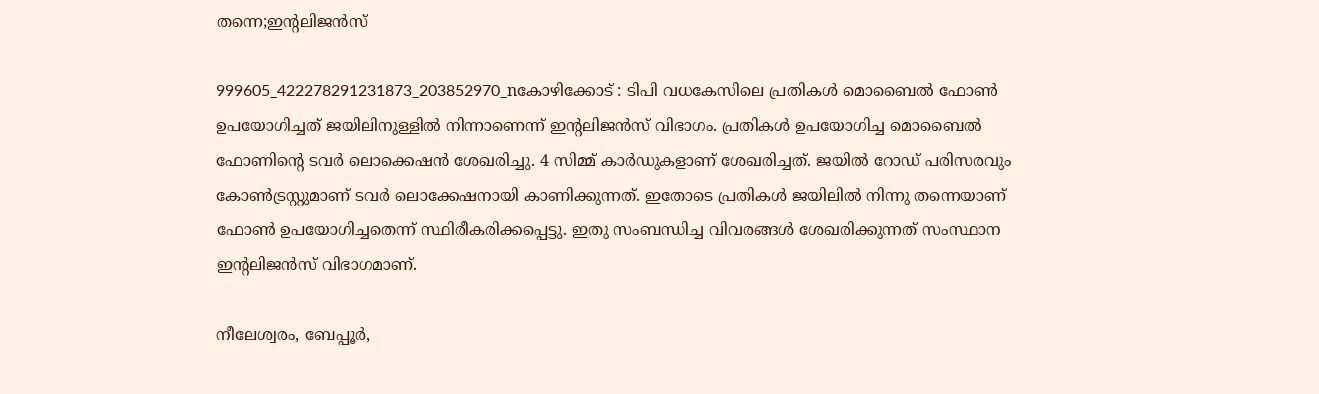തന്നെ;ഇന്റലിജന്‍സ്

999605_422278291231873_203852970_nകോഴിക്കോട് : ടിപി വധകേസിലെ പ്രതികള്‍ മൊബൈല്‍ ഫോണ്‍ ഉപയോഗിച്ചത് ജയിലിനുള്ളില്‍ നിന്നാണെന്ന് ഇന്റലിജന്‍സ് വിഭാഗം. പ്രതികള്‍ ഉപയോഗിച്ച മൊബൈല്‍ ഫോണിന്റെ ടവര്‍ ലൊക്കെഷന്‍ ശേഖരിച്ചു. 4 സിമ്മ് കാര്‍ഡുകളാണ് ശേഖരിച്ചത്. ജയില്‍ റോഡ് പരിസരവും കോണ്‍ട്രസ്റ്റുമാണ് ടവര്‍ ലൊക്കേഷനായി കാണിക്കുന്നത്. ഇതോടെ പ്രതികള്‍ ജയിലില്‍ നിന്നു തന്നെയാണ് ഫോണ്‍ ഉപയോഗിച്ചതെന്ന് സ്ഥിരീകരിക്കപ്പെട്ടു. ഇതു സംബന്ധിച്ച വിവരങ്ങള്‍ ശേഖരിക്കുന്നത് സംസ്ഥാന ഇന്റലിജന്‍സ് വിഭാഗമാണ്.

നീലേശ്വരം, ബേപ്പൂര്‍,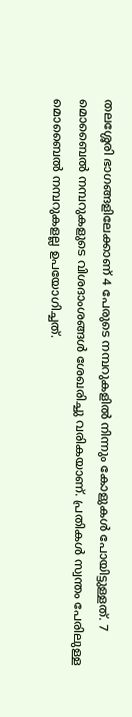തലശ്ശേരി ഭാഗങ്ങളിലേക്കാണ് 4 പേരുടെ നമ്പറുകളില്‍ നിന്നും കോളുകള്‍ പോയിട്ടുള്ളത്. 7 മൊബൈല്‍ നമ്പറുകളുടെ വിശദാംശങ്ങള്‍ ശേഖരിച്ചു വരികയാണ്. പ്രതികള്‍ സ്വന്തം പേരിലുള്ള മൊബൈല്‍ നമ്പറുകളല്ല ഉപയോഗിച്ചത്.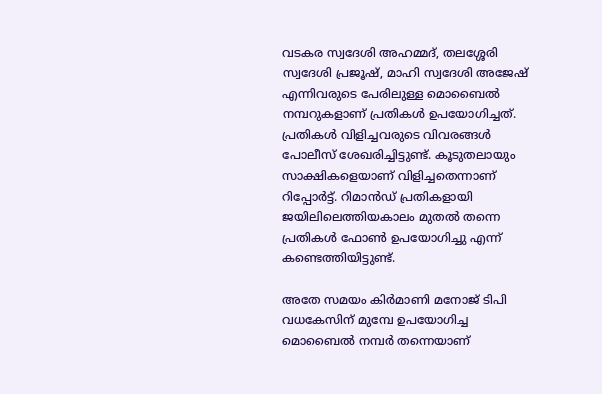വടകര സ്വദേശി അഹമ്മദ്, തലശ്ശേരി സ്വദേശി പ്രജൂഷ്, മാഹി സ്വദേശി അജേഷ് എന്നിവരുടെ പേരിലുള്ള മൊബൈല്‍ നമ്പറുകളാണ് പ്രതികള്‍ ഉപയോഗിച്ചത്. പ്രതികള്‍ വിളിച്ചവരുടെ വിവരങ്ങള്‍ പോലീസ് ശേഖരിച്ചിട്ടുണ്ട്. കൂടുതലായും സാക്ഷികളെയാണ് വിളിച്ചതെന്നാണ് റിപ്പോര്‍ട്ട്. റിമാന്‍ഡ് പ്രതികളായി ജയിലിലെത്തിയകാലം മുതല്‍ തന്നെ പ്രതികള്‍ ഫോണ്‍ ഉപയോഗിച്ചു എന്ന് കണ്ടെത്തിയിട്ടുണ്ട്.

അതേ സമയം കിര്‍മാണി മനോജ് ടിപി വധകേസിന് മുമ്പേ ഉപയോഗിച്ച മൊബൈല്‍ നമ്പര്‍ തന്നെയാണ്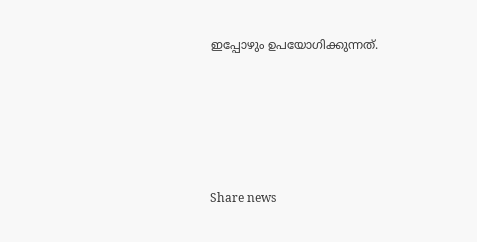ഇപ്പോഴും ഉപയോഗിക്കുന്നത്.





Share news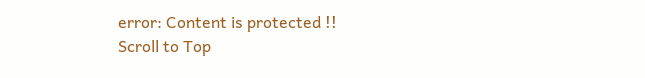error: Content is protected !!
Scroll to Top